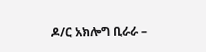ዶ/ር አክሎግ ቢራራ –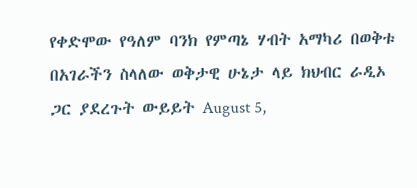የቀድሞው የዓለም ባንክ የምጣኔ ሃብት አማካሪ በወቅቱ በአገራችን ስላለው ወቅታዊ ሁኔታ ላይ ክህብር ራዲኦ ጋር ያደረጉት ውይይት August 5,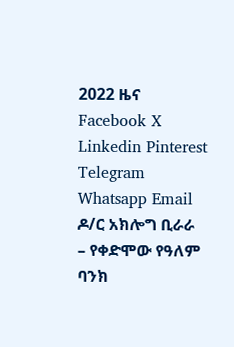2022 ዜና Facebook X Linkedin Pinterest Telegram Whatsapp Email ዶ/ር አክሎግ ቢራራ – የቀድሞው የዓለም ባንክ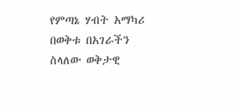የምጣኔ ሃብት አማካሪ በወቅቱ በአገራችን ስላለው ወቅታዊ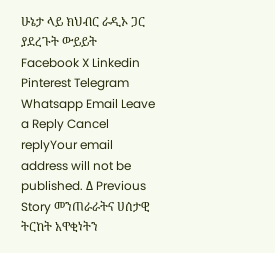ሁኔታ ላይ ክህብር ራዲኦ ጋር ያደረጉት ውይይት Facebook X Linkedin Pinterest Telegram Whatsapp Email Leave a Reply Cancel replyYour email address will not be published. Δ Previous Story መንጠራራትና ሀሰታዊ ትርከት አዋቂነትን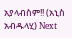አያላብስም!! (አኒስ አብዱላሂ) Next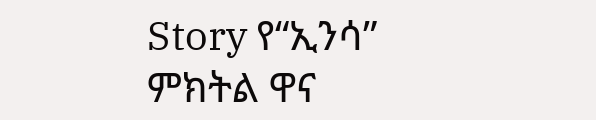Story የ“ኢንሳ” ምክትል ዋና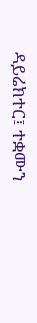ዳይሬክተር፤ ተቋሙን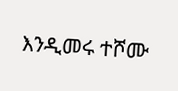እንዲመሩ ተሾሙ